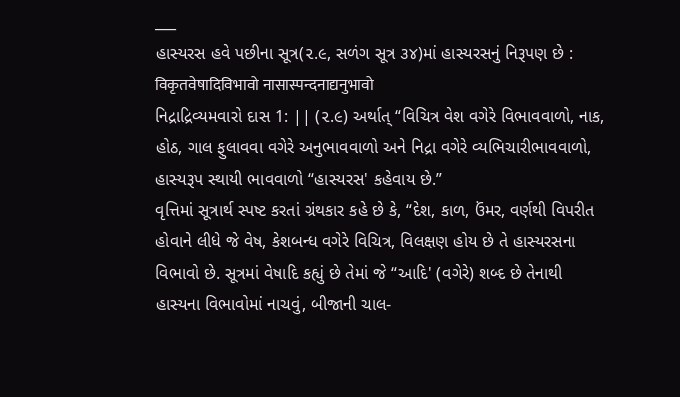___
હાસ્યરસ હવે પછીના સૂત્ર(૨.૯, સળંગ સૂત્ર ૩૪)માં હાસ્યરસનું નિરૂપણ છે :
विकृतवेषादिविभावो नासास्पन्दनाद्यनुभावो
નિદ્રાદ્રિવ્યમવારો દાસ 1: || (૨.૯) અર્થાત્ “વિચિત્ર વેશ વગેરે વિભાવવાળો, નાક, હોઠ, ગાલ ફુલાવવા વગેરે અનુભાવવાળો અને નિદ્રા વગેરે વ્યભિચારીભાવવાળો, હાસ્યરૂપ સ્થાયી ભાવવાળો “હાસ્યરસ' કહેવાય છે.”
વૃત્તિમાં સૂત્રાર્થ સ્પષ્ટ કરતાં ગ્રંથકાર કહે છે કે, “દેશ, કાળ, ઉંમર, વર્ણથી વિપરીત હોવાને લીધે જે વેષ, કેશબન્ધ વગેરે વિચિત્ર, વિલક્ષણ હોય છે તે હાસ્યરસના વિભાવો છે. સૂત્રમાં વેષાદિ કહ્યું છે તેમાં જે “આદિ' (વગેરે) શબ્દ છે તેનાથી હાસ્યના વિભાવોમાં નાચવું, બીજાની ચાલ-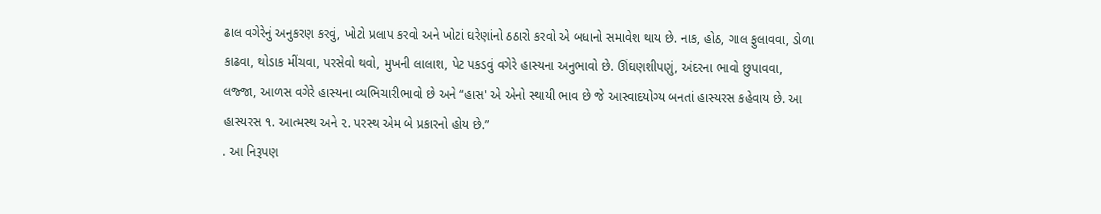ઢાલ વગેરેનું અનુકરણ કરવું, ખોટો પ્રલાપ કરવો અને ખોટાં ઘરેણાંનો ઠઠારો કરવો એ બધાનો સમાવેશ થાય છે. નાક, હોઠ, ગાલ ફુલાવવા, ડોળા કાઢવા, થોડાક મીંચવા, પરસેવો થવો, મુખની લાલાશ, પેટ પકડવું વગેરે હાસ્યના અનુભાવો છે. ઊંઘણશીપણું, અંદરના ભાવો છુપાવવા, લજ્જા, આળસ વગેરે હાસ્યના વ્યભિચારીભાવો છે અને “હાસ' એ એનો સ્થાયી ભાવ છે જે આસ્વાદયોગ્ય બનતાં હાસ્યરસ કહેવાય છે. આ હાસ્યરસ ૧. આત્મસ્થ અને ૨. પરસ્થ એમ બે પ્રકારનો હોય છે.”
. આ નિરૂપણ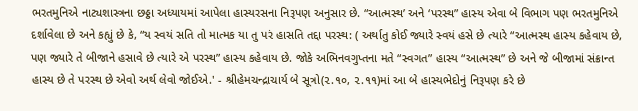ભરતમુનિએ નાટ્યશાસ્ત્રના છઠ્ઠા અધ્યાયમાં આપેલા હાસ્યરસના નિરૂપણ અનુસાર છે. “આત્મસ્થ’ અને ‘પરસ્થ” હાસ્ય એવા બે વિભાગ પણ ભરતમુનિએ દર્શાવેલા છે અને કહ્યું છે કે, “ય સ્વયં સતિ તો માત્મક યા તુ પરં હાસતિ તદ્દા પરસ્થ: ( અર્થાતુ કોઈ જ્યારે સ્વયં હસે છે ત્યારે “આત્મસ્થ હાસ્ય કહેવાય છે, પણ જ્યારે તે બીજાને હસાવે છે ત્યારે એ પરસ્થ” હાસ્ય કહેવાય છે. જોકે અભિનવગુપ્તના મતે “સ્વગત” હાસ્ય “આત્મસ્થ” છે અને જે બીજામાં સંક્રાન્ત હાસ્ય છે તે પરસ્થ છે એવો અર્થ લેવો જોઈએ.' - શ્રીહેમચન્દ્રાચાર્ય બે સૂત્રો(૨.૧૦, ૨.૧૧)માં આ બે હાસ્યભેદોનું નિરૂપણ કરે છે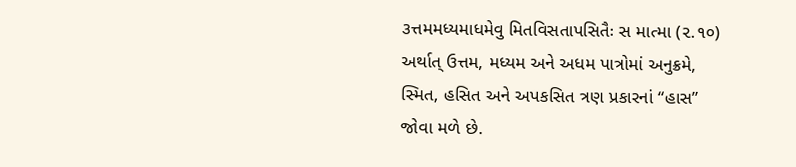૩ત્તમમધ્યમાધમેવુ મિતવિસતાપસિતૈઃ સ માત્મા (૨.૧૦)
અર્થાત્ ઉત્તમ, મધ્યમ અને અધમ પાત્રોમાં અનુક્રમે, સ્મિત, હસિત અને અપકસિત ત્રણ પ્રકારનાં “હાસ” જોવા મળે છે.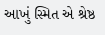આખું સ્મિત એ શ્રેષ્ઠ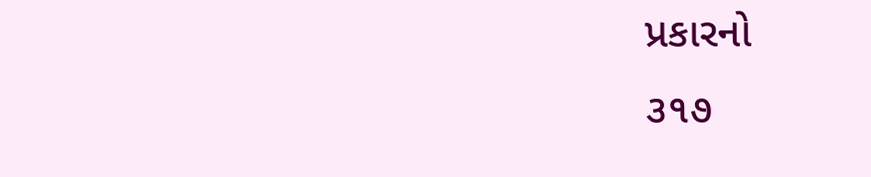પ્રકારનો
૩૧૭